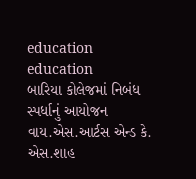education
education
બારિયા કોલેજમાં નિબંધ સ્પર્ધાનું આયોજન
વાય.એસ.આર્ટસ એન્ડ કે. એસ.શાહ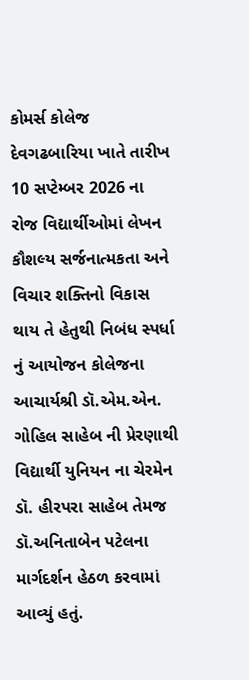કોમર્સ કોલેજ દેવગઢબારિયા ખાતે તારીખ 10 સપ્ટેમ્બર 2026 ના રોજ વિદ્યાર્થીઓમાં લેખન કૌશલ્ય સર્જનાત્મકતા અને વિચાર શક્તિનો વિકાસ થાય તે હેતુથી નિબંધ સ્પર્ધા નું આયોજન કોલેજના આચાર્યશ્રી ડૉ.એમ.એન. ગોહિલ સાહેબ ની પ્રેરણાથી વિદ્યાર્થી યુનિયન ના ચેરમેન ડૉ. હીરપરા સાહેબ તેમજ ડૉ.અનિતાબેન પટેલના માર્ગદર્શન હેઠળ કરવામાં આવ્યું હતું.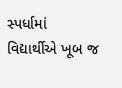સ્પર્ધામાં વિદ્યાર્થીએ ખૂબ જ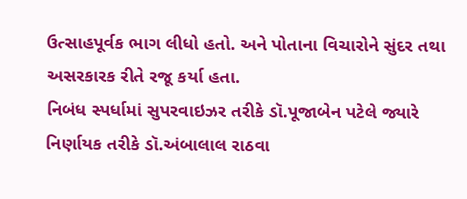ઉત્સાહપૂર્વક ભાગ લીધો હતો. અને પોતાના વિચારોને સુંદર તથા અસરકારક રીતે રજૂ કર્યા હતા.
નિબંધ સ્પર્ધામાં સુપરવાઇઝર તરીકે ડૉ.પૂજાબેન પટેલે જ્યારે નિર્ણાયક તરીકે ડૉ.અંબાલાલ રાઠવા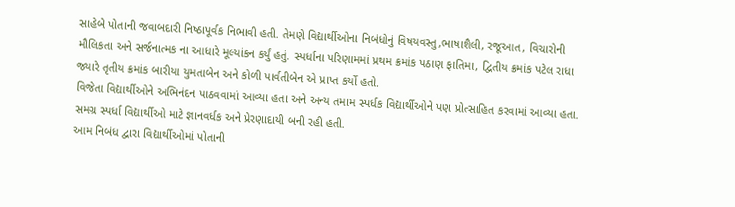સાહેબે પોતાની જવાબદારી નિષ્ઠાપૂર્વક નિભાવી હતી. તેમણે વિદ્યાર્થીઓના નિબંધોનું વિષયવસ્તુ,ભાષાશૈલી, રજૂઆત, વિચારોની મૌલિકતા અને સર્જનાત્મક ના આધારે મૂલ્યાંકન કર્યું હતું. સ્પર્ધાના પરિણામમાં પ્રથમ ક્રમાંક પઠાણ ફાતિમા, દ્વિતીય ક્રમાંક પટેલ રાધા જ્યારે તૃતીય ક્રમાંક બારીયા યુમતાબેન અને કોળી પાર્વતીબેન એ પ્રાપ્ત કર્યો હતો.
વિજેતા વિદ્યાર્થીઓને અભિનંદન પાઠવવામાં આવ્યા હતા અને અન્ય તમામ સ્પર્ધક વિદ્યાર્થીઓને પણ પ્રોત્સાહિત કરવામાં આવ્યા હતા. સમગ્ર સ્પર્ધા વિદ્યાર્થીઓ માટે જ્ઞાનવર્ધક અને પ્રેરણાદાયી બની રહી હતી.
આમ નિબંધ દ્વારા વિદ્યાર્થીઓમાં પોતાની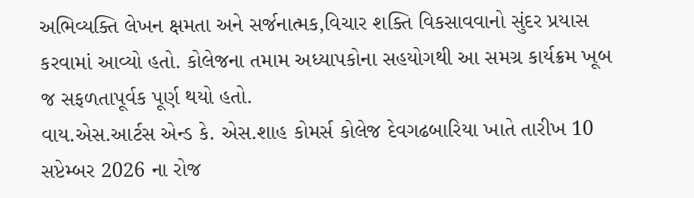અભિવ્યક્તિ લેખન ક્ષમતા અને સર્જનાત્મક,વિચાર શક્તિ વિકસાવવાનો સુંદર પ્રયાસ કરવામાં આવ્યો હતો. કોલેજના તમામ અધ્યાપકોના સહયોગથી આ સમગ્ર કાર્યક્રમ ખૂબ જ સફળતાપૂર્વક પૂર્ણ થયો હતો.
વાય.એસ.આર્ટસ એન્ડ કે. એસ.શાહ કોમર્સ કોલેજ દેવગઢબારિયા ખાતે તારીખ 10 સપ્ટેમ્બર 2026 ના રોજ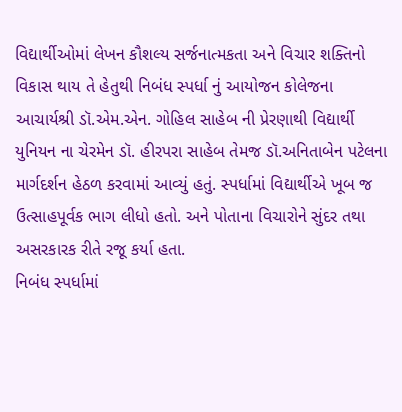વિદ્યાર્થીઓમાં લેખન કૌશલ્ય સર્જનાત્મકતા અને વિચાર શક્તિનો વિકાસ થાય તે હેતુથી નિબંધ સ્પર્ધા નું આયોજન કોલેજના આચાર્યશ્રી ડૉ.એમ.એન. ગોહિલ સાહેબ ની પ્રેરણાથી વિદ્યાર્થી યુનિયન ના ચેરમેન ડૉ. હીરપરા સાહેબ તેમજ ડૉ.અનિતાબેન પટેલના માર્ગદર્શન હેઠળ કરવામાં આવ્યું હતું. સ્પર્ધામાં વિદ્યાર્થીએ ખૂબ જ ઉત્સાહપૂર્વક ભાગ લીધો હતો. અને પોતાના વિચારોને સુંદર તથા અસરકારક રીતે રજૂ કર્યા હતા.
નિબંધ સ્પર્ધામાં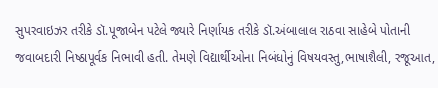સુપરવાઇઝર તરીકે ડૉ.પૂજાબેન પટેલે જ્યારે નિર્ણાયક તરીકે ડૉ.અંબાલાલ રાઠવા સાહેબે પોતાની જવાબદારી નિષ્ઠાપૂર્વક નિભાવી હતી. તેમણે વિદ્યાર્થીઓના નિબંધોનું વિષયવસ્તુ,ભાષાશૈલી, રજૂઆત,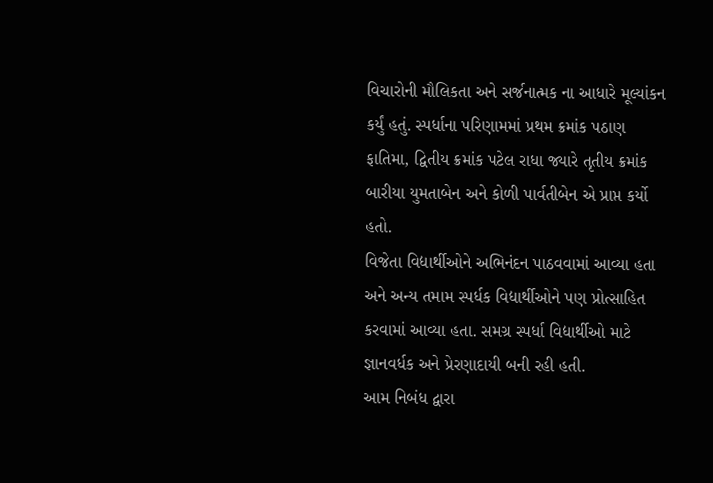વિચારોની મૌલિકતા અને સર્જનાત્મક ના આધારે મૂલ્યાંકન કર્યું હતું. સ્પર્ધાના પરિણામમાં પ્રથમ ક્રમાંક પઠાણ ફાતિમા, દ્વિતીય ક્રમાંક પટેલ રાધા જ્યારે તૃતીય ક્રમાંક બારીયા યુમતાબેન અને કોળી પાર્વતીબેન એ પ્રાપ્ત કર્યો હતો.
વિજેતા વિદ્યાર્થીઓને અભિનંદન પાઠવવામાં આવ્યા હતા અને અન્ય તમામ સ્પર્ધક વિદ્યાર્થીઓને પણ પ્રોત્સાહિત કરવામાં આવ્યા હતા. સમગ્ર સ્પર્ધા વિદ્યાર્થીઓ માટે જ્ઞાનવર્ધક અને પ્રેરણાદાયી બની રહી હતી.
આમ નિબંધ દ્વારા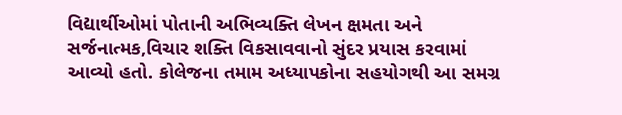વિદ્યાર્થીઓમાં પોતાની અભિવ્યક્તિ લેખન ક્ષમતા અને સર્જનાત્મક,વિચાર શક્તિ વિકસાવવાનો સુંદર પ્રયાસ કરવામાં આવ્યો હતો. કોલેજના તમામ અધ્યાપકોના સહયોગથી આ સમગ્ર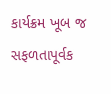કાર્યક્રમ ખૂબ જ સફળતાપૂર્વક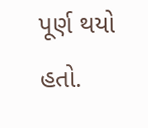પૂર્ણ થયો હતો.